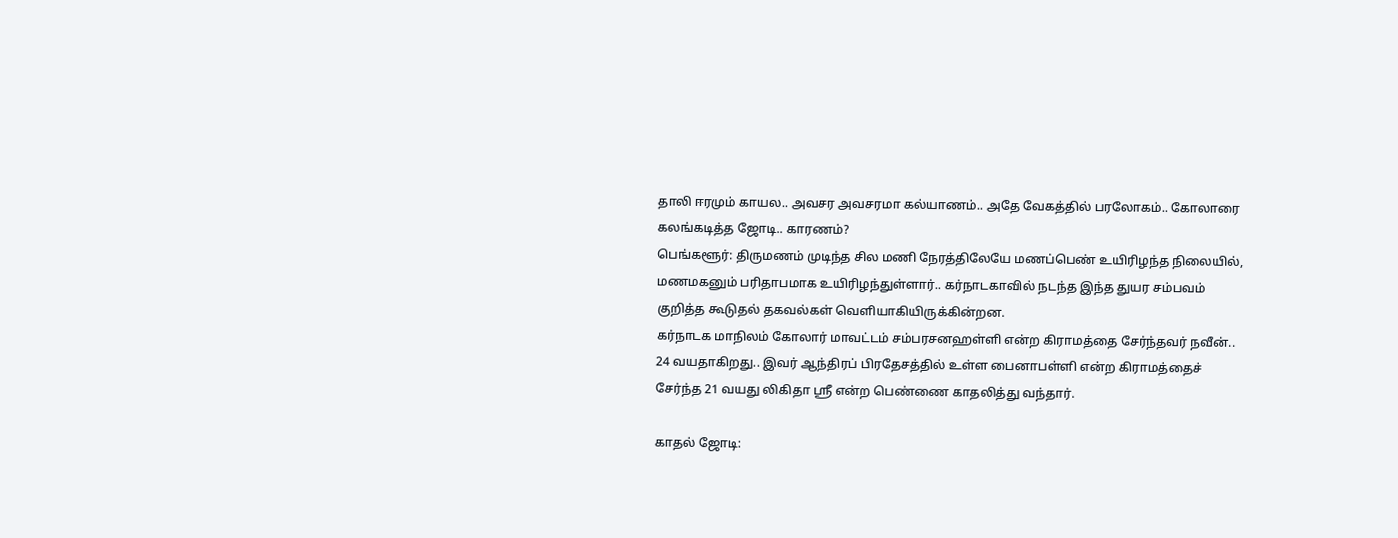தாலி ஈரமும் காயல.. அவசர அவசரமா கல்யாணம்.. அதே வேகத்தில் பரலோகம்.. கோலாரை கலங்கடித்த ஜோடி.. காரணம்?
பெங்களூர்: திருமணம் முடிந்த சில மணி நேரத்திலேயே மணப்பெண் உயிரிழந்த நிலையில், மணமகனும் பரிதாபமாக உயிரிழந்துள்ளார்.. கர்நாடகாவில் நடந்த இந்த துயர சம்பவம் குறித்த கூடுதல் தகவல்கள் வெளியாகியிருக்கின்றன.
கர்நாடக மாநிலம் கோலார் மாவட்டம் சம்பரசனஹள்ளி என்ற கிராமத்தை சேர்ந்தவர் நவீன்.. 24 வயதாகிறது.. இவர் ஆந்திரப் பிரதேசத்தில் உள்ள பைனாபள்ளி என்ற கிராமத்தைச் சேர்ந்த 21 வயது லிகிதா ஸ்ரீ என்ற பெண்ணை காதலித்து வந்தார்.

காதல் ஜோடி: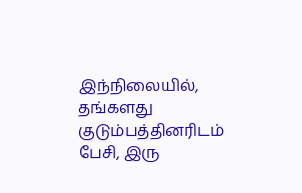இந்நிலையில், தங்களது குடும்பத்தினரிடம் பேசி, இரு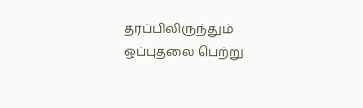தரப்பிலிருந்தும் ஒப்புதலை பெற்று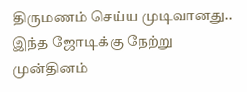திருமணம் செய்ய முடிவானது.. இந்த ஜோடிக்கு நேற்று முன்தினம்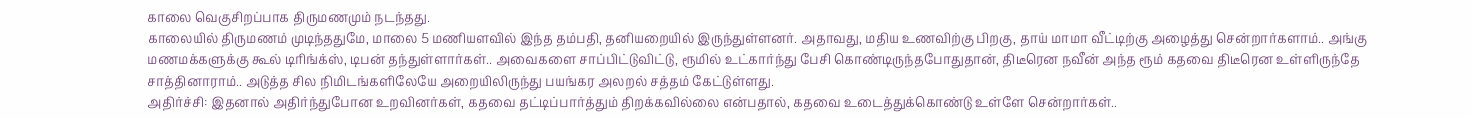காலை வெகுசிறப்பாக திருமணமும் நடந்தது.
காலையில் திருமணம் முடிந்ததுமே, மாலை 5 மணியளவில் இந்த தம்பதி, தனியறையில் இருந்துள்ளனர். அதாவது, மதிய உணவிற்கு பிறகு, தாய் மாமா வீட்டிற்கு அழைத்து சென்றார்களாம்.. அங்கு மணமக்களுக்கு கூல் டிரிங்க்ஸ், டிபன் தந்துள்ளார்கள்.. அவைகளை சாப்பிட்டுவிட்டு, ரூமில் உட்கார்ந்து பேசி கொண்டிருந்தபோதுதான், திடீரென நவீன் அந்த ரூம் கதவை திடீரென உள்ளிருந்தே சாத்தினாராம்.. அடுத்த சில நிமிடங்களிலேயே அறையிலிருந்து பயங்கர அலறல் சத்தம் கேட்டுள்ளது.
அதிர்ச்சி: இதனால் அதிர்ந்துபோன உறவினர்கள், கதவை தட்டிப்பார்த்தும் திறக்கவில்லை என்பதால், கதவை உடைத்துக்கொண்டு உள்ளே சென்றார்கள்..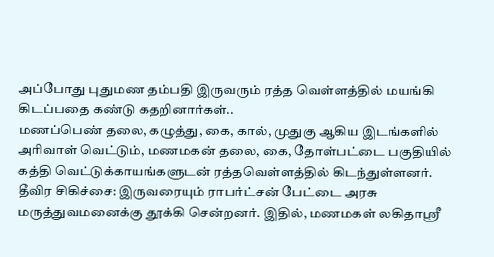அப்போது புதுமண தம்பதி இருவரும் ரத்த வெள்ளத்தில் மயங்கி கிடப்பதை கண்டு கதறினார்கள்..
மணப்பெண் தலை, கழுத்து, கை, கால், முதுகு ஆகிய இடங்களில் அரிவாள் வெட்டும், மணமகன் தலை, கை, தோள்பட்டை பகுதியில் கத்தி வெட்டுக்காயங்களுடன் ரத்தவெள்ளத்தில் கிடந்துள்ளனர்.
தீவிர சிகிச்சை: இருவரையும் ராபர்ட்சன் பேட்டை அரசு மருத்துவமனைக்கு தூக்கி சென்றனர். இதில், மணமகள் லகிதாஸ்ரீ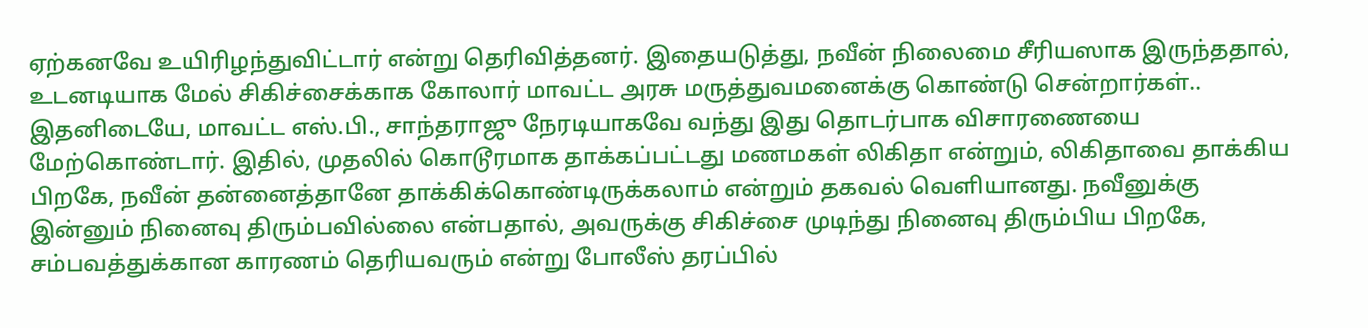ஏற்கனவே உயிரிழந்துவிட்டார் என்று தெரிவித்தனர். இதையடுத்து, நவீன் நிலைமை சீரியஸாக இருந்ததால், உடனடியாக மேல் சிகிச்சைக்காக கோலார் மாவட்ட அரசு மருத்துவமனைக்கு கொண்டு சென்றார்கள்..
இதனிடையே, மாவட்ட எஸ்.பி., சாந்தராஜு நேரடியாகவே வந்து இது தொடர்பாக விசாரணையை மேற்கொண்டார். இதில், முதலில் கொடூரமாக தாக்கப்பட்டது மணமகள் லிகிதா என்றும், லிகிதாவை தாக்கிய பிறகே, நவீன் தன்னைத்தானே தாக்கிக்கொண்டிருக்கலாம் என்றும் தகவல் வெளியானது. நவீனுக்கு இன்னும் நினைவு திரும்பவில்லை என்பதால், அவருக்கு சிகிச்சை முடிந்து நினைவு திரும்பிய பிறகே, சம்பவத்துக்கான காரணம் தெரியவரும் என்று போலீஸ் தரப்பில்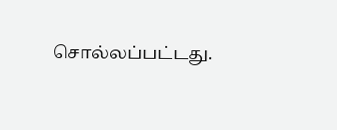சொல்லப்பட்டது.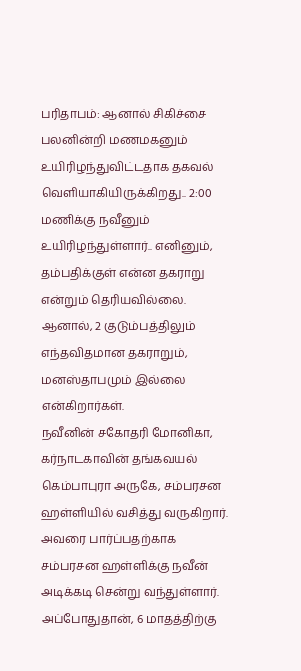பரிதாபம்: ஆனால் சிகிச்சை பலனின்றி மணமகனும் உயிரிழந்துவிட்டதாக தகவல் வெளியாகியிருக்கிறது.. 2:00 மணிக்கு நவீனும் உயிரிழந்துள்ளார்.. எனினும், தம்பதிக்குள் என்ன தகராறு என்றும் தெரியவில்லை. ஆனால், 2 குடும்பத்திலும் எந்தவிதமான தகராறும், மனஸ்தாபமும் இல்லை என்கிறார்கள்.
நவீனின் சகோதரி மோனிகா, கர்நாடகாவின் தங்கவயல் கெம்பாபுரா அருகே, சம்பரசன ஹள்ளியில் வசித்து வருகிறார். அவரை பார்ப்பதற்காக சம்பரசன ஹள்ளிக்கு நவீன் அடிக்கடி சென்று வந்துள்ளார். அப்போதுதான், 6 மாதத்திற்கு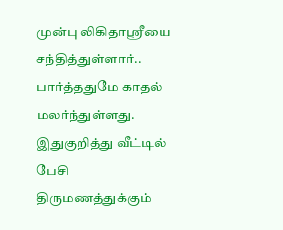முன்பு லிகிதாஸ்ரீயை சந்தித்துள்ளார்.. பார்த்ததுமே காதல் மலர்ந்துள்ளது. இதுகுறித்து வீட்டில் பேசி திருமணத்துக்கும்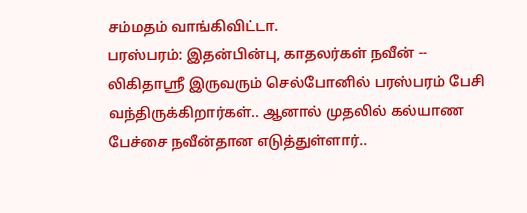சம்மதம் வாங்கிவிட்டா.
பரஸ்பரம்: இதன்பின்பு, காதலர்கள் நவீன் -- லிகிதாஸ்ரீ இருவரும் செல்போனில் பரஸ்பரம் பேசி வந்திருக்கிறார்கள்.. ஆனால் முதலில் கல்யாண பேச்சை நவீன்தான எடுத்துள்ளார்..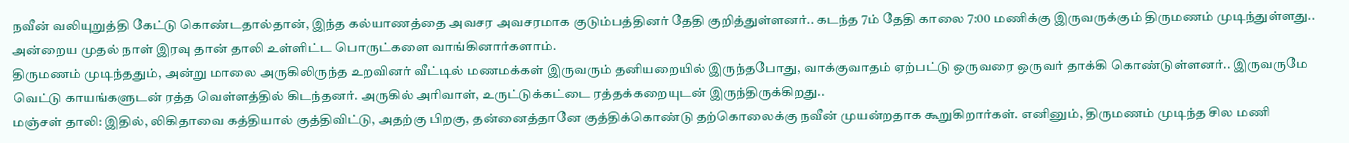நவீன் வலியுறுத்தி கேட்டு கொண்டதால்தான், இந்த கல்யாணத்தை அவசர அவசரமாக குடும்பத்தினர் தேதி குறித்துள்ளனர்.. கடந்த 7ம் தேதி காலை 7:00 மணிக்கு இருவருக்கும் திருமணம் முடிந்துள்ளது.. அன்றைய முதல் நாள் இரவு தான் தாலி உள்ளிட்ட பொருட்களை வாங்கினார்களாம்.
திருமணம் முடிந்ததும், அன்று மாலை அருகிலிருந்த உறவினர் வீட்டில் மணமக்கள் இருவரும் தனியறையில் இருந்தபோது, வாக்குவாதம் ஏற்பட்டு ஒருவரை ஒருவர் தாக்கி கொண்டுள்ளனர்.. இருவருமே வெட்டு காயங்களுடன் ரத்த வெள்ளத்தில் கிடந்தனர். அருகில் அரிவாள், உருட்டுக்கட்டை ரத்தக்கறையுடன் இருந்திருக்கிறது..
மஞ்சள் தாலி: இதில், லிகிதாவை கத்தியால் குத்திவிட்டு, அதற்கு பிறகு, தன்னைத்தானே குத்திக்கொண்டு தற்கொலைக்கு நவீன் முயன்றதாக கூறுகிறார்கள். எனினும், திருமணம் முடிந்த சில மணி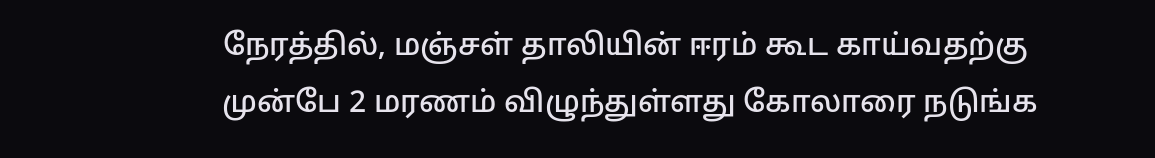நேரத்தில், மஞ்சள் தாலியின் ஈரம் கூட காய்வதற்கு முன்பே 2 மரணம் விழுந்துள்ளது கோலாரை நடுங்க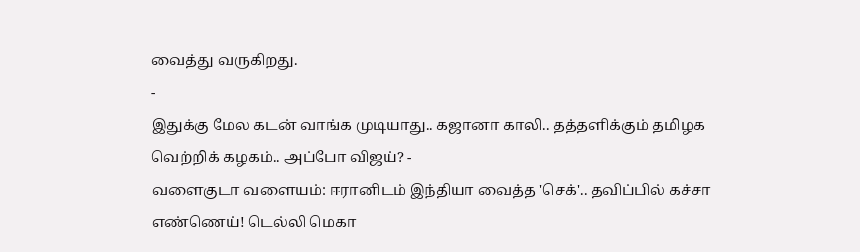வைத்து வருகிறது.
-
இதுக்கு மேல கடன் வாங்க முடியாது.. கஜானா காலி.. தத்தளிக்கும் தமிழக வெற்றிக் கழகம்.. அப்போ விஜய்? -
வளைகுடா வளையம்: ஈரானிடம் இந்தியா வைத்த 'செக்'.. தவிப்பில் கச்சா எண்ணெய்! டெல்லி மெகா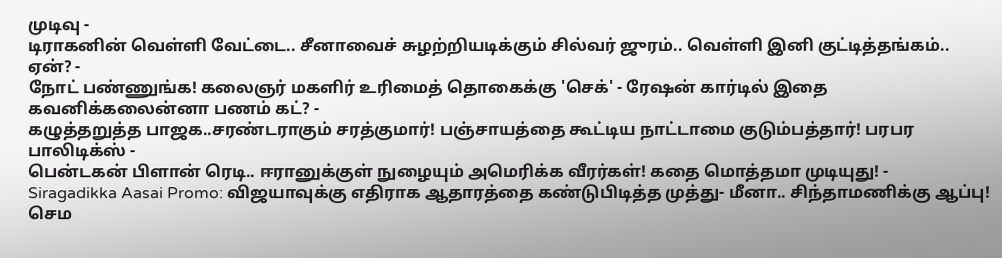முடிவு -
டிராகனின் வெள்ளி வேட்டை.. சீனாவைச் சுழற்றியடிக்கும் சில்வர் ஜுரம்.. வெள்ளி இனி குட்டித்தங்கம்.. ஏன்? -
நோட் பண்ணுங்க! கலைஞர் மகளிர் உரிமைத் தொகைக்கு 'செக்' - ரேஷன் கார்டில் இதை கவனிக்கலைன்னா பணம் கட்? -
கழுத்தறுத்த பாஜக..சரண்டராகும் சரத்குமார்! பஞ்சாயத்தை கூட்டிய நாட்டாமை குடும்பத்தார்! பரபர பாலிடிக்ஸ் -
பென்டகன் பிளான் ரெடி.. ஈரானுக்குள் நுழையும் அமெரிக்க வீரர்கள்! கதை மொத்தமா முடியுது! -
Siragadikka Aasai Promo: விஜயாவுக்கு எதிராக ஆதாரத்தை கண்டுபிடித்த முத்து- மீனா.. சிந்தாமணிக்கு ஆப்பு! செம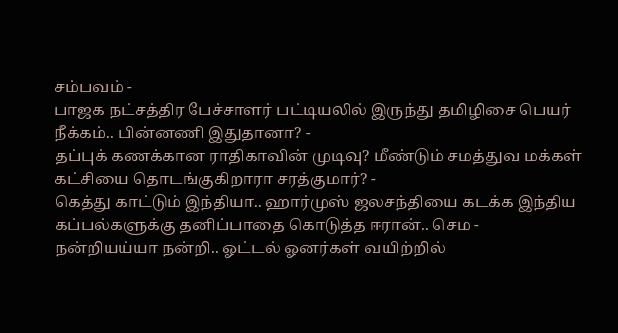சம்பவம் -
பாஜக நட்சத்திர பேச்சாளர் பட்டியலில் இருந்து தமிழிசை பெயர் நீக்கம்.. பின்னணி இதுதானா? -
தப்புக் கணக்கான ராதிகாவின் முடிவு? மீண்டும் சமத்துவ மக்கள் கட்சியை தொடங்குகிறாரா சரத்குமார்? -
கெத்து காட்டும் இந்தியா.. ஹார்முஸ் ஜலசந்தியை கடக்க இந்திய கப்பல்களுக்கு தனிப்பாதை கொடுத்த ஈரான்.. செம -
நன்றியய்யா நன்றி.. ஓட்டல் ஓனர்கள் வயிற்றில்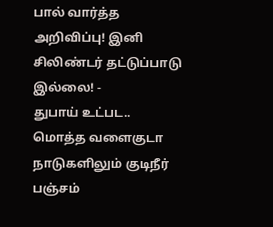பால் வார்த்த அறிவிப்பு! இனி சிலிண்டர் தட்டுப்பாடு இல்லை! -
துபாய் உட்பட.. மொத்த வளைகுடா நாடுகளிலும் குடிநீர் பஞ்சம்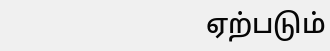ஏற்படும்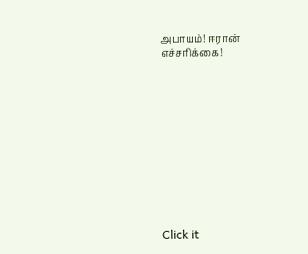அபாயம்! ஈரான் எச்சரிக்கை!












Click it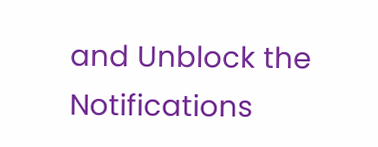and Unblock the Notifications